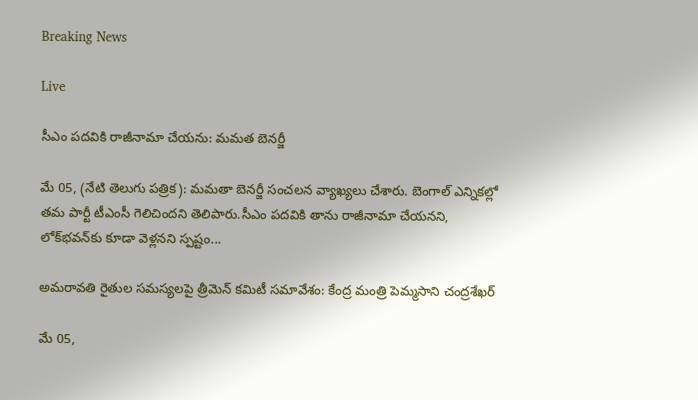Breaking News

Live

సీఎం పదవికి రాజీనామా చేయను: మమత బెనర్జీ

మే 05, (నేటి తెలుగు పత్రిక): మమతా బెనర్జీ సంచలన వ్యాఖ్యలు చేశారు. బెంగాల్ ఎన్నికల్లో తమ పార్టీ టీఎంసీ గెలిచిందని తెలిపారు.సీఎం పదవికి తాను రాజీనామా చేయనని, లోక్‌భవన్‌కు కూడా వెళ్లనని స్పష్టం...

అమరావతి రైతుల సమస్యలపై త్రీమెన్ కమిటీ సమావేశం: కేంద్ర మంత్రి పెమ్మసాని చంద్రశేఖర్

మే 05,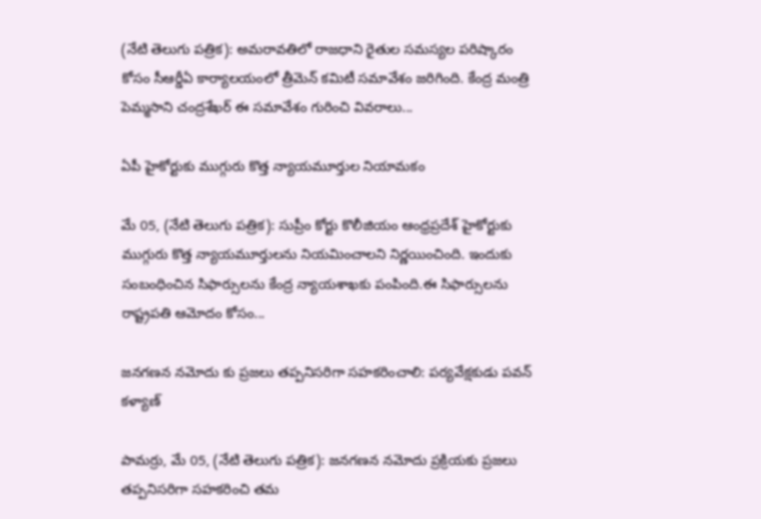(నేటి తెలుగు పత్రిక): అమరావతిలో రాజధాని రైతుల సమస్యల పరిష్కారం కోసం సీఆర్డీఏ కార్యాలయంలో త్రీమెన్ కమిటీ సమావేశం జరిగింది. కేంద్ర మంత్రి పెమ్మసాని చంద్రశేఖర్ ఈ సమావేశం గురించి వివరాలు...

ఏపీ హైకోర్టుకు ముగ్గురు కొత్త న్యాయమూర్తుల నియామకం

మే 05, (నేటి తెలుగు పత్రిక): సుప్రీం కోర్టు కొలీజియం ఆంధ్రప్రదేశ్ హైకోర్టుకు ముగ్గురు కొత్త న్యాయమూర్తులను నియమించాలని నిర్ణయించింది. ఇందుకు సంబంధించిన సిఫార్సులను కేంద్ర న్యాయశాఖకు పంపింది.ఈ సిఫార్సులను రాష్ట్రపతి ఆమోదం కోసం...

జనగణన నమోదు కు ప్రజలు తప్పనిసరిగా సహకరించాలి: పర్యవేక్షకుడు పవన్ కళ్యాణ్

పామర్రు, మే 05, (నేటి తెలుగు పత్రిక): జనగణన నమోదు ప్రక్రియకు ప్రజలు తప్పనిసరిగా సహకరించి తమ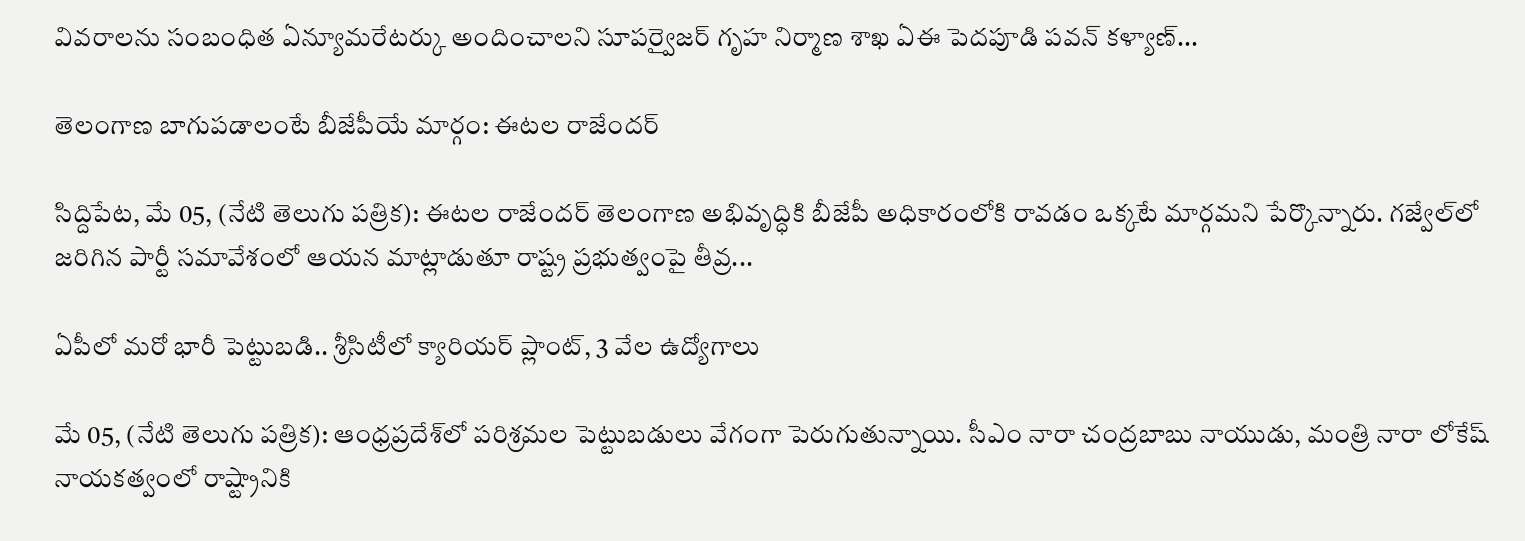వివరాలను సంబంధిత ఏన్యూమరేటర్కు అందించాలని సూపర్వైజర్ గృహ నిర్మాణ శాఖ ఏఈ పెదపూడి పవన్ కళ్యాణ్...

తెలంగాణ బాగుపడాలంటే బీజేపీయే మార్గం: ఈటల రాజేందర్

సిద్దిపేట, మే 05, (నేటి తెలుగు పత్రిక): ఈటల రాజేందర్ తెలంగాణ అభివృద్ధికి బీజేపీ అధికారంలోకి రావడం ఒక్కటే మార్గమని పేర్కొన్నారు. గజ్వేల్‌లో జరిగిన పార్టీ సమావేశంలో ఆయన మాట్లాడుతూ రాష్ట్ర ప్రభుత్వంపై తీవ్ర...

ఏపీలో మరో భారీ పెట్టుబడి.. శ్రీసిటీలో క్యారియర్ ప్లాంట్, 3 వేల ఉద్యోగాలు

మే 05, (నేటి తెలుగు పత్రిక): ఆంధ్రప్రదేశ్‌లో పరిశ్రమల పెట్టుబడులు వేగంగా పెరుగుతున్నాయి. సీఎం నారా చంద్రబాబు నాయుడు, మంత్రి నారా లోకేష్ నాయకత్వంలో రాష్ట్రానికి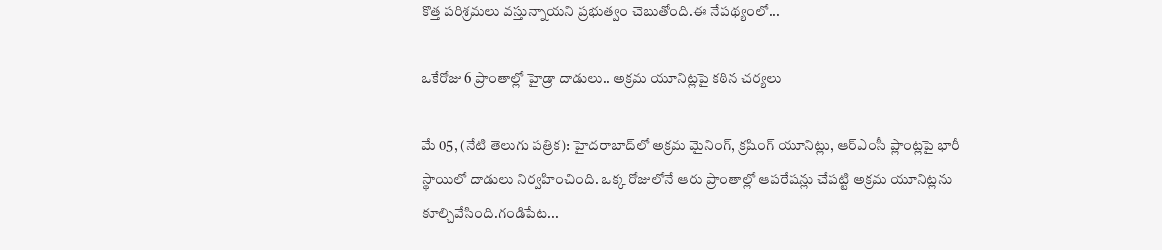కొత్త పరిశ్రమలు వస్తున్నాయని ప్రభుత్వం చెబుతోంది.ఈ నేపథ్యంలో...

ఒకేరోజు 6 ప్రాంతాల్లో హైడ్రా దాడులు.. అక్రమ యూనిట్లపై కఠిన చర్యలు

మే 05, (నేటి తెలుగు పత్రిక): హైదరాబాద్‌లో అక్రమ మైనింగ్, క్రషింగ్ యూనిట్లు, ఆర్‌ఎంసీ ప్లాంట్లపై భారీ స్థాయిలో దాడులు నిర్వహించింది. ఒక్క రోజులోనే ఆరు ప్రాంతాల్లో ఆపరేషన్లు చేపట్టి అక్రమ యూనిట్లను కూల్చివేసింది.గండిపేట...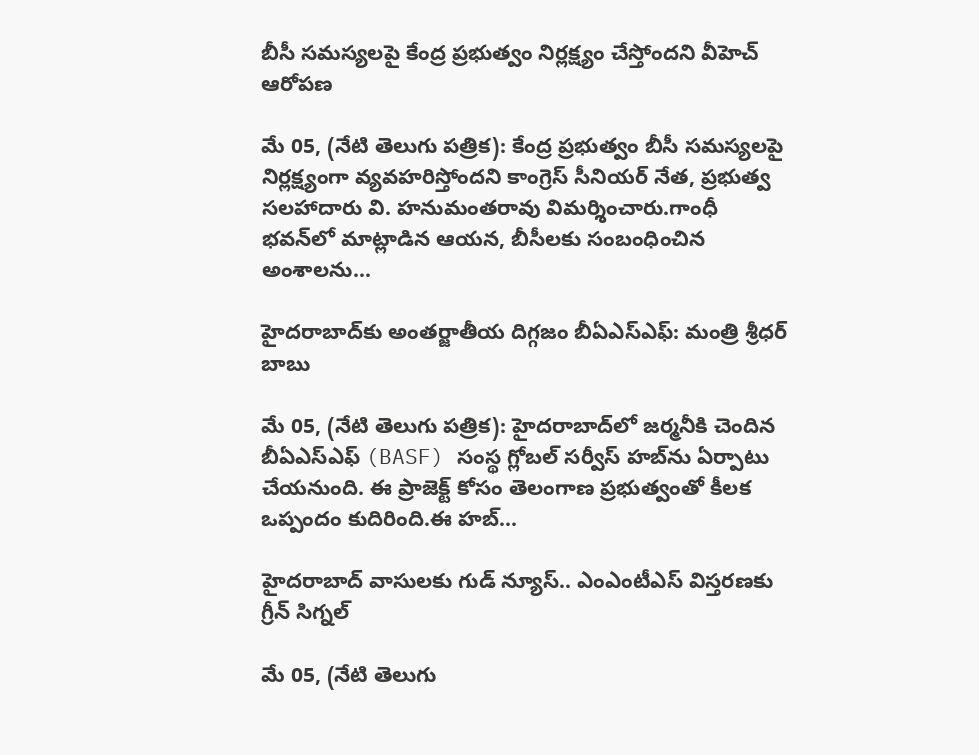బీసీ సమస్యలపై కేంద్ర ప్రభుత్వం నిర్లక్ష్యం చేస్తోందని వీహెచ్ ఆరోపణ

మే 05, (నేటి తెలుగు పత్రిక): కేంద్ర ప్రభుత్వం బీసీ సమస్యలపై నిర్లక్ష్యంగా వ్యవహరిస్తోందని కాంగ్రెస్ సీనియర్ నేత, ప్రభుత్వ సలహాదారు వి. హనుమంతరావు విమర్శించారు.గాంధీ భవన్‌లో మాట్లాడిన ఆయన, బీసీలకు సంబంధించిన అంశాలను...

హైదరాబాద్‌కు అంతర్జాతీయ దిగ్గజం బీఏఎస్‌ఎఫ్: మంత్రి శ్రీధర్ బాబు

మే 05, (నేటి తెలుగు పత్రిక): హైదరాబాద్‌లో జర్మనీకి చెందిన బీఏఎస్‌ఎఫ్ (BASF) సంస్థ గ్లోబల్ సర్వీస్ హబ్‌ను ఏర్పాటు చేయనుంది. ఈ ప్రాజెక్ట్ కోసం తెలంగాణ ప్రభుత్వంతో కీలక ఒప్పందం కుదిరింది.ఈ హబ్...

హైదరాబాద్ వాసులకు గుడ్ న్యూస్.. ఎంఎంటీఎస్ విస్తరణకు గ్రీన్ సిగ్నల్

మే 05, (నేటి తెలుగు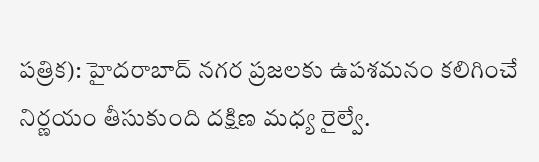పత్రిక): హైదరాబాద్ నగర ప్రజలకు ఉపశమనం కలిగించే నిర్ణయం తీసుకుంది దక్షిణ మధ్య రైల్వే.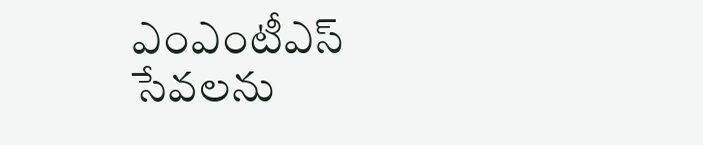ఎంఎంటీఎస్ సేవలను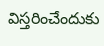విస్తరించేందుకు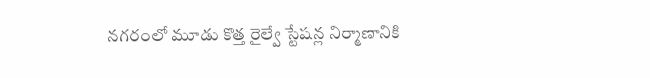నగరంలో మూడు కొత్త రైల్వే స్టేషన్ల నిర్మాణానికి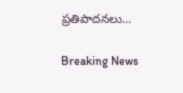ప్రతిపాదనలు...

Breaking News